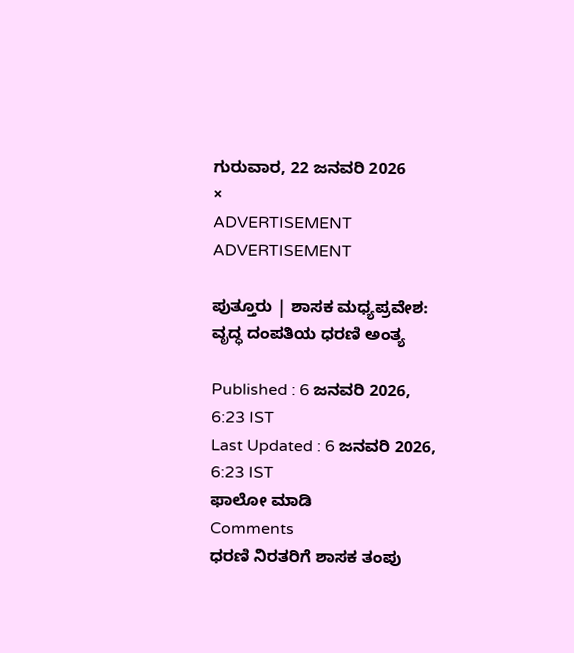ಗುರುವಾರ, 22 ಜನವರಿ 2026
×
ADVERTISEMENT
ADVERTISEMENT

ಪುತ್ತೂರು | ಶಾಸಕ ಮಧ್ಯಪ್ರವೇಶ: ವೃದ್ಧ ದಂಪತಿಯ ಧರಣಿ ಅಂತ್ಯ

Published : 6 ಜನವರಿ 2026, 6:23 IST
Last Updated : 6 ಜನವರಿ 2026, 6:23 IST
ಫಾಲೋ ಮಾಡಿ
Comments
ಧರಣಿ ನಿರತರಿಗೆ ಶಾಸಕ ತಂಪು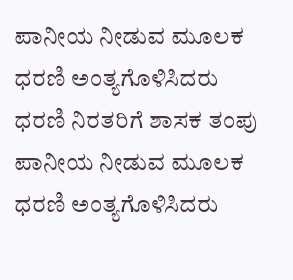ಪಾನೀಯ ನೀಡುವ ಮೂಲಕ ಧರಣಿ ಅಂತ್ಯಗೊಳಿಸಿದರು
ಧರಣಿ ನಿರತರಿಗೆ ಶಾಸಕ ತಂಪು ಪಾನೀಯ ನೀಡುವ ಮೂಲಕ ಧರಣಿ ಅಂತ್ಯಗೊಳಿಸಿದರು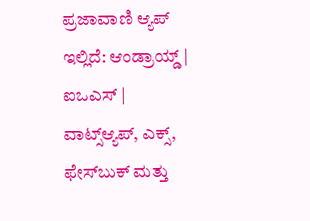ಪ್ರಜಾವಾಣಿ ಆ್ಯಪ್ ಇಲ್ಲಿದೆ: ಆಂಡ್ರಾಯ್ಡ್ | ಐಒಎಸ್ | ವಾಟ್ಸ್ಆ್ಯಪ್, ಎಕ್ಸ್, ಫೇಸ್‌ಬುಕ್ ಮತ್ತು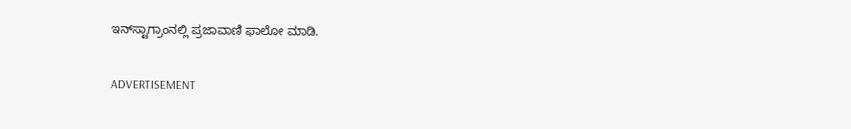ಇನ್‌ಸ್ಟಾಗ್ರಾಂನಲ್ಲಿ ಪ್ರಜಾವಾಣಿ ಫಾಲೋ ಮಾಡಿ.

ADVERTISEMENT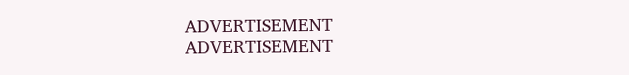ADVERTISEMENT
ADVERTISEMENT